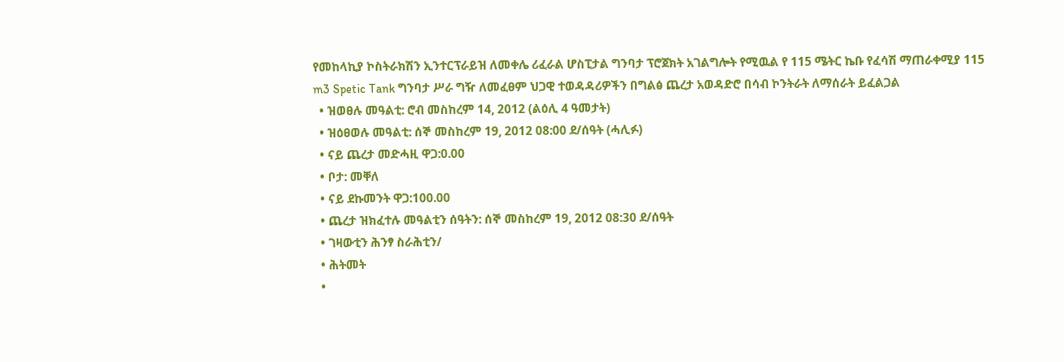የመከላኪያ ኮስትራክሽን ኢንተርፕራይዝ ለመቀሌ ሪፈራል ሆስፒታል ግንባታ ፕሮጀክት አገልግሎት የሚዉል የ 115 ሜትር ኬቡ የፈሳሽ ማጠራቀሚያ 115 m3 Spetic Tank ግንባታ ሥራ ግዥ ለመፈፀም ህጋዊ ተወዳዳሪዎችን በግልፅ ጨረታ አወዳድሮ በሳብ ኮንትራት ለማሰራት ይፈልጋል
  • ዝወፀሉ መዓልቲ: ሮብ መስከረም 14, 2012 (ልዕሊ 4 ዓመታት)
  • ዝዕፀወሉ መዓልቲ: ሰኞ መስከረም 19, 2012 08:00 ደ/ሰዓት (ሓሊፉ)
  • ናይ ጨረታ መድሓዚ ዋጋ:0.00
  • ቦታ: መቐለ
  • ናይ ደኩመንት ዋጋ:100.00
  • ጨረታ ዝክፈተሉ መዓልቲን ሰዓትን: ሰኞ መስከረም 19, 2012 08:30 ደ/ሰዓት
  • ገዛውቲን ሕንፃ ስራሕቲን/
  • ሕትመት
  •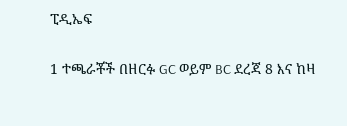ፒዲኤፍ

1 ተጫራቾች በዘርፉ GC ወይም BC ደረጃ 8 እና ከዛ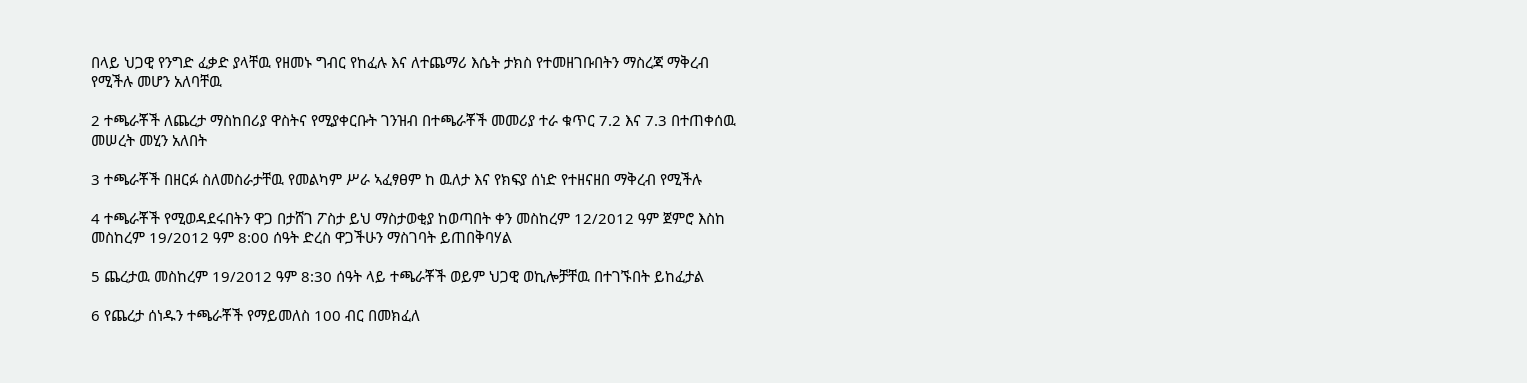በላይ ህጋዊ የንግድ ፈቃድ ያላቸዉ የዘመኑ ግብር የከፈሉ እና ለተጨማሪ እሴት ታክስ የተመዘገቡበትን ማስረጃ ማቅረብ የሚችሉ መሆን አለባቸዉ

2 ተጫራቾች ለጨረታ ማስከበሪያ ዋስትና የሚያቀርቡት ገንዝብ በተጫራቾች መመሪያ ተራ ቁጥር 7.2 እና 7.3 በተጠቀሰዉ መሠረት መሂን አለበት

3 ተጫራቾች በዘርፉ ስለመስራታቸዉ የመልካም ሥራ ኣፈፃፀም ከ ዉለታ እና የክፍያ ሰነድ የተዘናዘበ ማቅረብ የሚችሉ

4 ተጫራቾች የሚወዳደሩበትን ዋጋ በታሸገ ፖስታ ይህ ማስታወቂያ ከወጣበት ቀን መስከረም 12/2012 ዓም ጀምሮ እስከ መስከረም 19/2012 ዓም 8:00 ሰዓት ድረስ ዋጋችሁን ማስገባት ይጠበቅባሃል

5 ጨረታዉ መስከረም 19/2012 ዓም 8:30 ሰዓት ላይ ተጫራቾች ወይም ህጋዊ ወኪሎቻቸዉ በተገኙበት ይከፈታል

6 የጨረታ ሰነዱን ተጫራቾች የማይመለስ 100 ብር በመክፈለ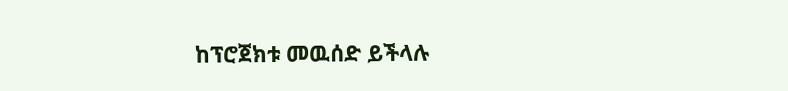ከፕሮጀክቱ መዉሰድ ይችላሉ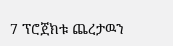7 ፕሮጀክቱ ጨረታዉን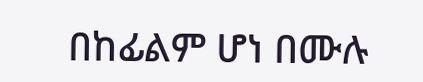በከፊልም ሆነ በሙሉ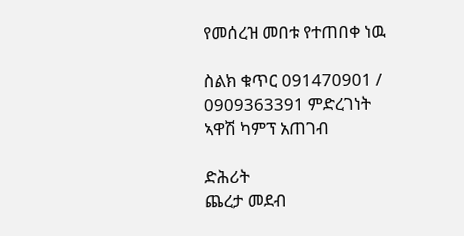የመሰረዝ መበቱ የተጠበቀ ነዉ

ስልክ ቁጥር 091470901 / 0909363391 ምድረገነት ኣዋሽ ካምፕ አጠገብ

ድሕሪት
ጨረታ መደብ